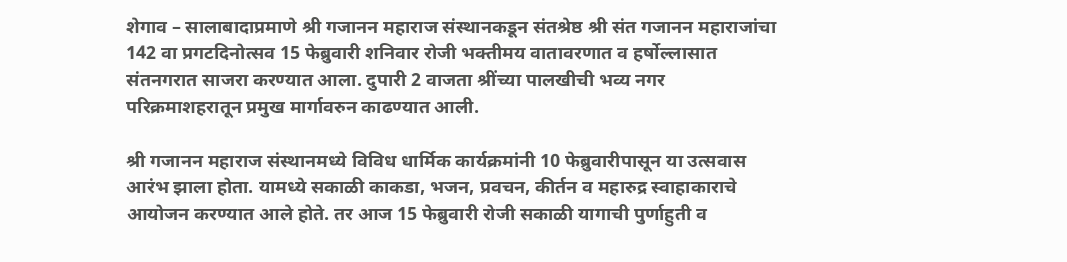शेगाव – सालाबादाप्रमाणे श्री गजानन महाराज संस्थानकडून संतश्रेष्ठ श्री संत गजानन महाराजांचा 142 वा प्रगटदिनोत्सव 15 फेब्रुवारी शनिवार रोजी भक्तीमय वातावरणात व हर्षोल्लासात संतनगरात साजरा करण्यात आला. दुपारी 2 वाजता श्रींच्या पालखीची भव्य नगर परिक्रमाशहरातून प्रमुख मार्गावरुन काढण्यात आली.

श्री गजानन महाराज संस्थानमध्ये विविध धार्मिक कार्यक्रमांनी 10 फेब्रुवारीपासून या उत्सवास आरंभ झाला होता. यामध्ये सकाळी काकडा, भजन, प्रवचन, कीर्तन व महारुद्र स्वाहाकाराचे आयोजन करण्यात आले होते. तर आज 15 फेब्रुवारी रोजी सकाळी यागाची पुर्णाहुती व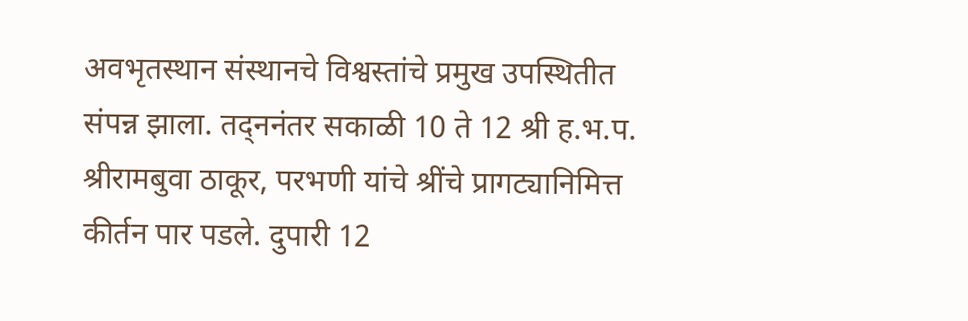अवभृतस्थान संस्थानचे विश्वस्तांचे प्रमुख उपस्थितीत संपन्न झाला. तद्ननंतर सकाळी 10 ते 12 श्री ह.भ.प. श्रीरामबुवा ठाकूर, परभणी यांचे श्रींचे प्रागट्यानिमित्त कीर्तन पार पडले. दुपारी 12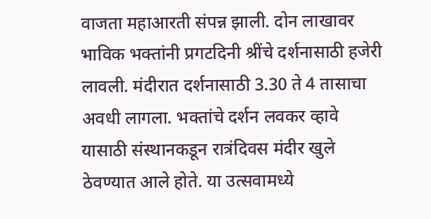वाजता महाआरती संपन्न झाली. दोन लाखावर भाविक भक्तांनी प्रगटदिनी श्रींचे दर्शनासाठी हजेरी लावली. मंदीरात दर्शनासाठी 3.30 ते 4 तासाचा अवधी लागला. भक्तांचे दर्शन लवकर व्हावे यासाठी संस्थानकडून रात्रंदिवस मंदीर खुले ठेवण्यात आले होते. या उत्सवामध्ये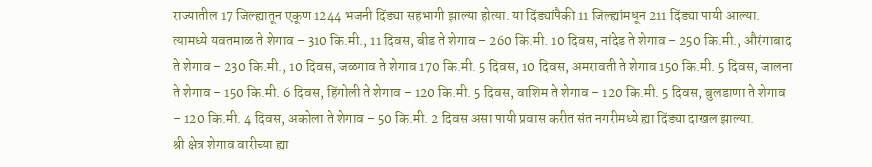राज्यातील 17 जिल्ह्यातून एकूण 1244 भजनी दिंड्या सहभागी झाल्या होत्या. या दिंड्यांपैकी 11 जिल्ह्यांमधून 211 दिंड्या पायी आल्या. त्यामध्ये यवतमाळ ते शेगाव – 310 कि.मी., 11 दिवस, बीड ते शेगाव – 260 कि.मी. 10 दिवस, नांदेड ते शेगाव – 250 कि.मी., औरंगाबाद ते शेगाव – 230 कि.मी., 10 दिवस, जळगाव ते शेगाव 170 कि.मी. 5 दिवस, 10 दिवस, अमरावती ते शेगाव 150 कि.मी. 5 दिवस, जालना ते शेगाव – 150 कि.मी. 6 दिवस, हिंगोली ते शेगाव – 120 कि.मी. 5 दिवस, वाशिम ते शेगाव – 120 कि.मी. 5 दिवस, बुलडाणा ते शेगाव – 120 कि.मी. 4 दिवस, अकोला ते शेगाव – 50 कि.मी. 2 दिवस असा पायी प्रवास करीत संत नगरीमध्ये ह्या दिंड्या दाखल झाल्या.
श्री क्षेत्र शेगाव वारीच्या ह्या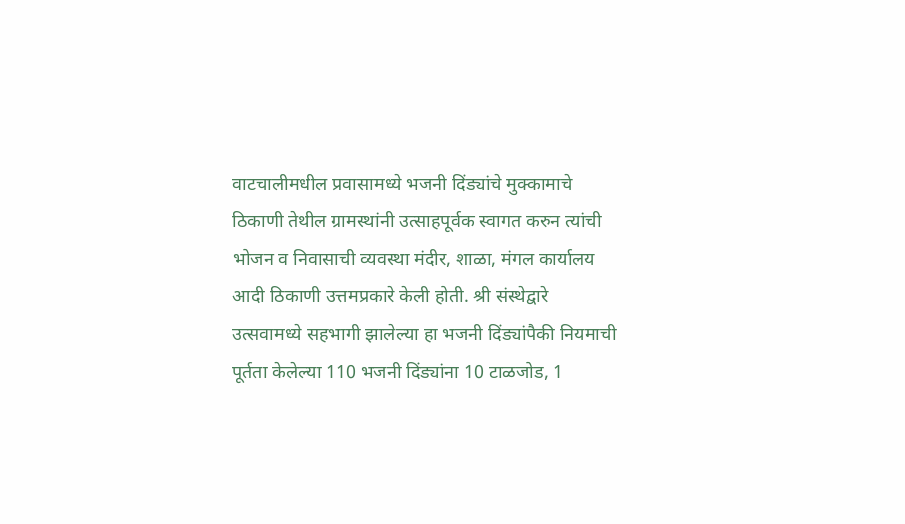वाटचालीमधील प्रवासामध्ये भजनी दिंड्यांचे मुक्कामाचे ठिकाणी तेथील ग्रामस्थांनी उत्साहपूर्वक स्वागत करुन त्यांची भोजन व निवासाची व्यवस्था मंदीर, शाळा, मंगल कार्यालय आदी ठिकाणी उत्तमप्रकारे केली होती. श्री संस्थेद्वारे उत्सवामध्ये सहभागी झालेल्या हा भजनी दिंड्यांपैकी नियमाची पूर्तता केलेल्या 110 भजनी दिंड्यांना 10 टाळजोड, 1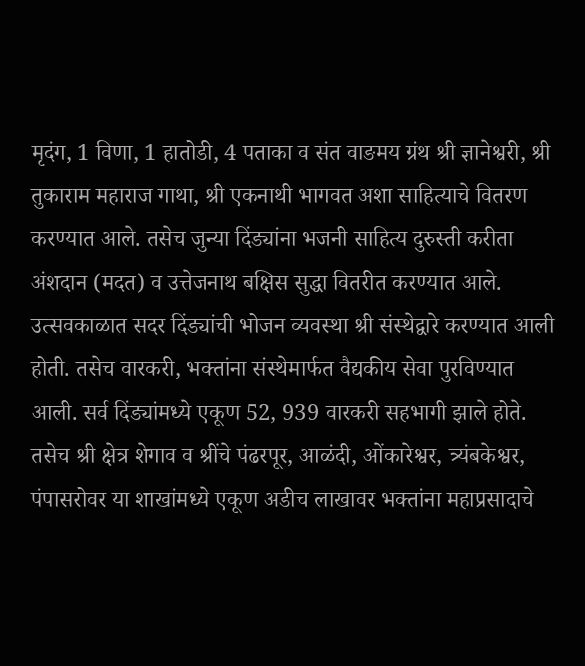मृदंग, 1 विणा, 1 हातोडी, 4 पताका व संत वाङमय ग्रंथ श्री ज्ञानेश्वरी, श्री तुकाराम महाराज गाथा, श्री एकनाथी भागवत अशा साहित्याचे वितरण करण्यात आले. तसेच जुन्या दिंड्यांना भजनी साहित्य दुरुस्ती करीता अंशदान (मदत) व उत्तेजनाथ बक्षिस सुद्धा वितरीत करण्यात आले.
उत्सवकाळात सदर दिंड्यांची भोजन व्यवस्था श्री संस्थेद्वारे करण्यात आली होती. तसेच वारकरी, भक्तांना संस्थेमार्फत वैद्यकीय सेवा पुरविण्यात आली. सर्व दिंड्यांमध्ये एकूण 52, 939 वारकरी सहभागी झाले होते. तसेच श्री क्षेत्र शेगाव व श्रींचे पंढरपूर, आळंदी, ओंकारेश्वर, त्र्यंबकेश्वर, पंपासरोवर या शाखांमध्ये एकूण अडीच लाखावर भक्तांना महाप्रसादाचे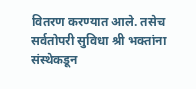वितरण करण्यात आले. तसेच सर्वतोपरी सुविधा श्री भक्तांना संस्थेकडून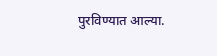पुरविण्यात आल्या.